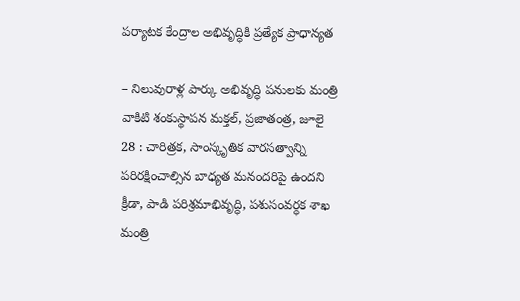పర్యాటక కేంద్రాల అభివృద్ధికి ప్రత్యేక ప్రాధాన్యత

– నిలువురాళ్ల పార్కు అభివృద్ధి పనులకు మంత్రి వాకిటి శంకుస్థాపన మక్తల్, ప్రజాతంత్ర, జూలై 28 : చారిత్రక, సాంస్కృతిక వారసత్వాన్ని పరిరక్షించాల్సిన బాధ్యత మనందరిపై ఉందని క్రీడా, పాడి పరిశ్రమాభివృద్ధి, పశుసంవర్ధక శాఖ మంత్రి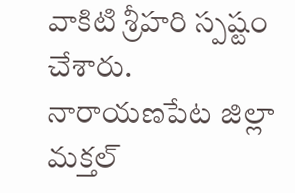వాకిటి శ్రీహరి స్పష్టం చేశారు. నారాయణపేట జిల్లా మక్తల్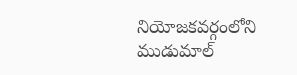నియోజకవర్గంలోని ముడుమాల్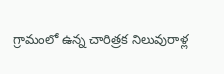గ్రామంలో ఉన్న చారిత్రక నిలువురాళ్ల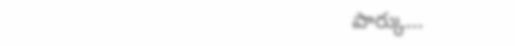పార్కు…